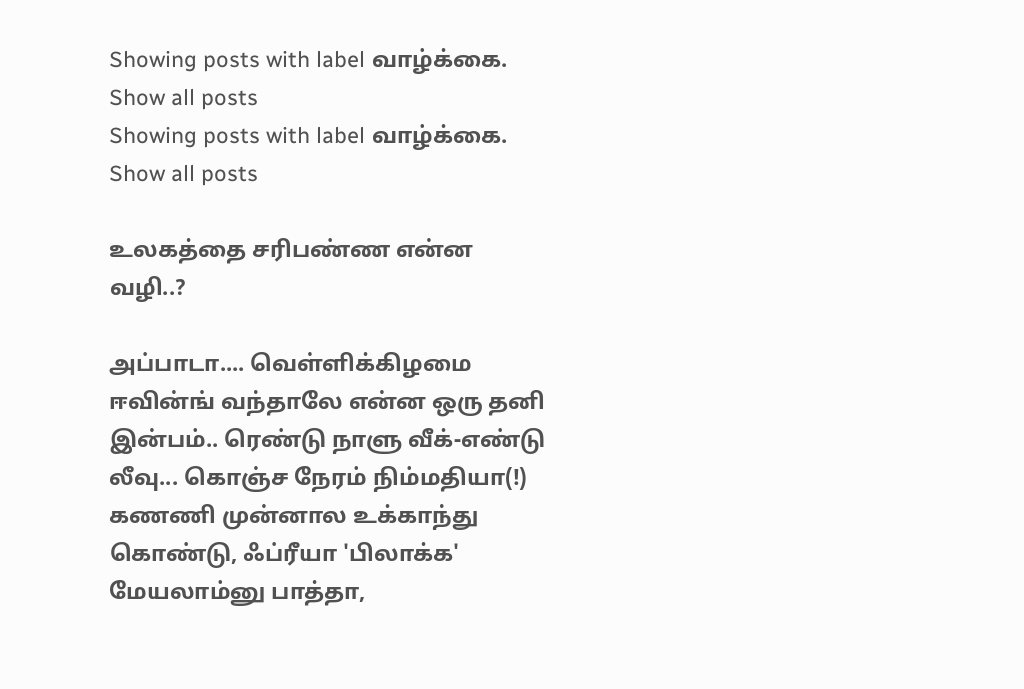Showing posts with label வாழ்க்கை. Show all posts
Showing posts with label வாழ்க்கை. Show all posts

உலகத்தை சரிபண்ண என்ன வழி..?

அப்பாடா.... வெள்ளிக்கிழமை ஈவின்ங் வந்தாலே என்ன ஒரு தனி இன்பம்.. ரெண்டு நாளு வீக்-எண்டு லீவு... கொஞ்ச நேரம் நிம்மதியா(!) கணணி முன்னால உக்காந்து கொண்டு, ஃப்ரீயா 'பிலாக்க' மேயலாம்னு பாத்தா,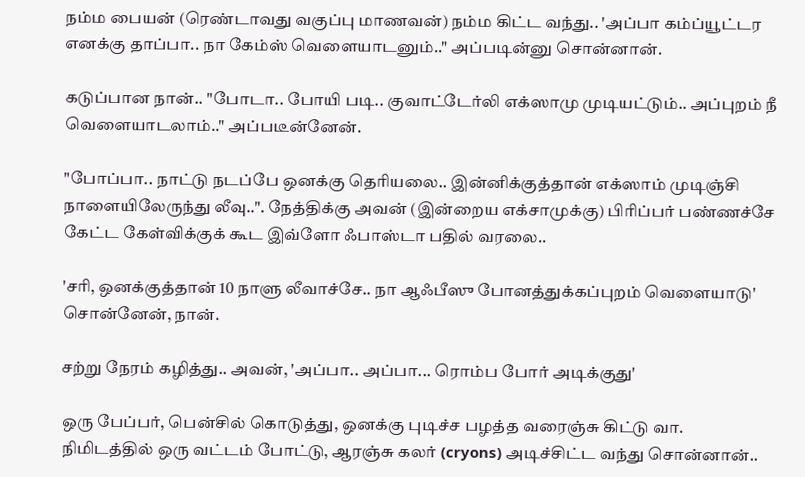நம்ம பையன் (ரெண்டாவது வகுப்பு மாணவன்) நம்ம கிட்ட வந்து.. 'அப்பா கம்ப்யூட்டர எனக்கு தாப்பா.. நா கேம்ஸ் வெளையாடனும்.." அப்படின்னு சொன்னான்.

கடுப்பான நான்.. "போடா.. போயி படி.. குவாட்டேர்லி எக்ஸாமு முடியட்டும்.. அப்புறம் நீ வெளையாடலாம்.." அப்படீன்னேன்.

"போப்பா.. நாட்டு நடப்பே ஒனக்கு தெரியலை.. இன்னிக்குத்தான் எக்ஸாம் முடிஞ்சி நாளையிலேருந்து லீவு..". நேத்திக்கு அவன் (இன்றைய எக்சாமுக்கு) பிரிப்பர் பண்ணச்சே கேட்ட கேள்விக்குக் கூட இவ்ளோ ஃபாஸ்டா பதில் வரலை..

'சரி, ஒனக்குத்தான் 10 நாளு லீவாச்சே.. நா ஆஃபீஸு போனத்துக்கப்புறம் வெளையாடு' சொன்னேன், நான்.

சற்று நேரம் கழித்து.. அவன், 'அப்பா.. அப்பா... ரொம்ப போர் அடிக்குது'

ஒரு பேப்பர், பென்சில் கொடுத்து, ஒனக்கு புடிச்ச பழத்த வரைஞ்சு கிட்டு வா.
நிமிடத்தில் ஒரு வட்டம் போட்டு, ஆரஞ்சு கலர் (cryons) அடிச்சிட்ட வந்து சொன்னான்..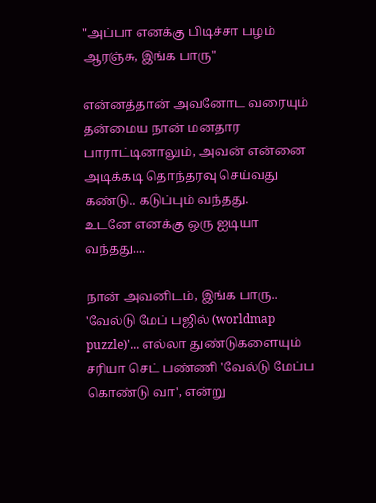"அப்பா எனக்கு பிடிச்சா பழம் ஆரஞ்சு, இங்க பாரு"

என்னத்தான் அவனோட வரையும் தன்மைய நான் மனதார பாராட்டினாலும், அவன் என்னை அடிக்கடி தொந்தரவு செய்வது கண்டு.. கடுப்பும் வந்தது.
உடனே எனக்கு ஒரு ஐடியா வந்தது....

நான் அவனிடம், இங்க பாரு.. 'வேல்டு மேப் பஜில் (worldmap puzzle)'... எல்லா துண்டுகளையும் சரியா செட் பண்ணி 'வேல்டு மேப்ப கொண்டு வா', என்று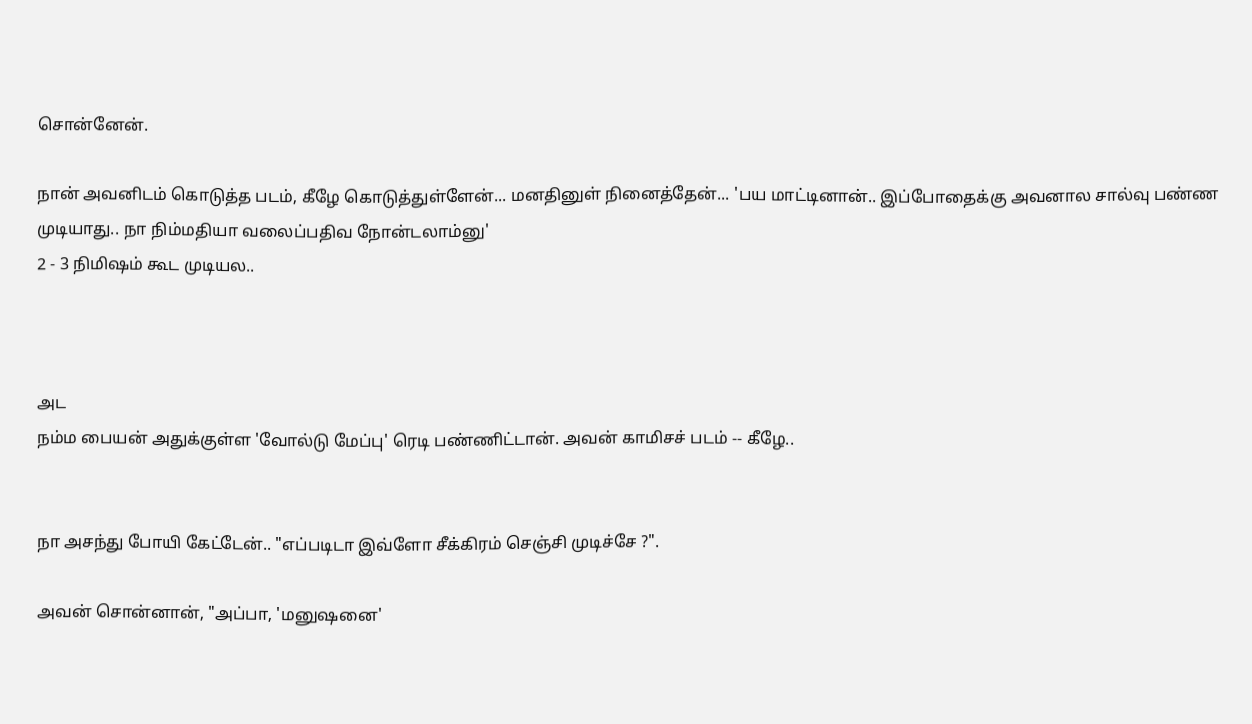சொன்னேன்.

நான் அவனிடம் கொடுத்த படம், கீழே கொடுத்துள்ளேன்... மனதினுள் நினைத்தேன்... 'பய மாட்டினான்.. இப்போதைக்கு அவனால சால்வு பண்ண முடியாது.. நா நிம்மதியா வலைப்பதிவ நோன்டலாம்னு'
2 - 3 நிமிஷம் கூட முடியல..



அட
நம்ம பையன் அதுக்குள்ள 'வோல்டு மேப்பு' ரெடி பண்ணிட்டான். அவன் காமிசச் படம் -- கீழே..


நா அசந்து போயி கேட்டேன்.. "எப்படிடா இவ்ளோ சீக்கிரம் செஞ்சி முடிச்சே ?".

அவன் சொன்னான், "அப்பா, 'மனுஷனை'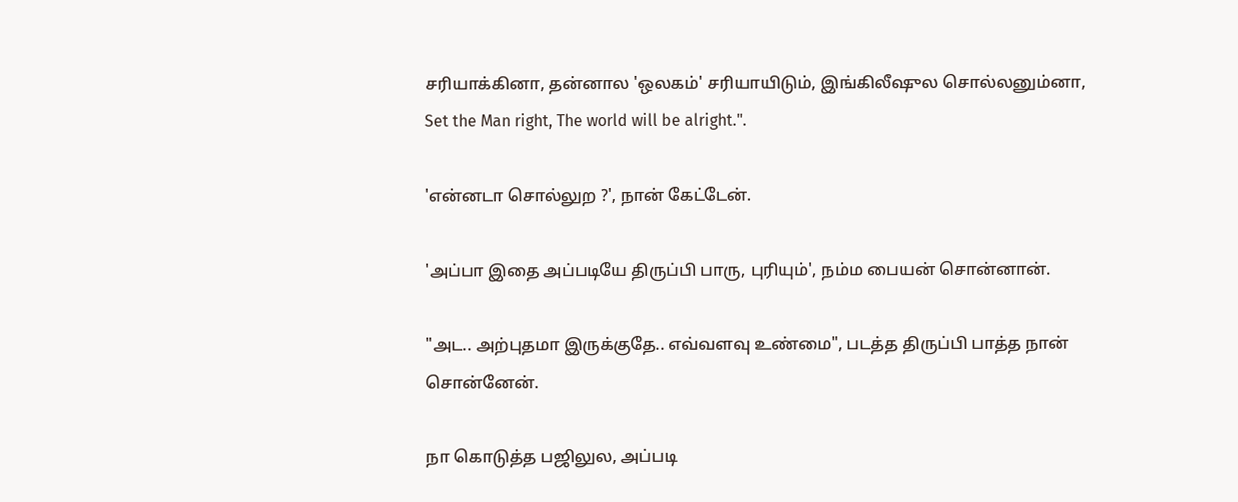சரியாக்கினா, தன்னால 'ஒலகம்' சரியாயிடும், இங்கிலீஷுல சொல்லனும்னா, Set the Man right, The world will be alright.".

'என்னடா சொல்லுற ?', நான் கேட்டேன்.

'அப்பா இதை அப்படியே திருப்பி பாரு, புரியும்', நம்ம பையன் சொன்னான்.

"அட.. அற்புதமா இருக்குதே.. எவ்வளவு உண்மை", படத்த திருப்பி பாத்த நான் சொன்னேன்.

நா கொடுத்த பஜிலுல, அப்படி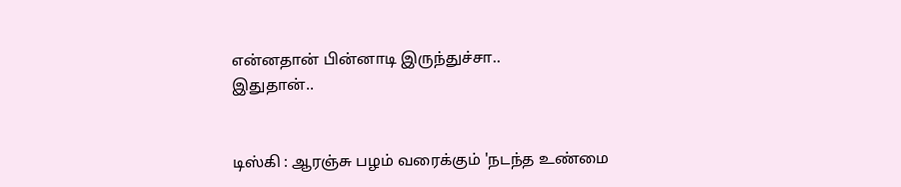என்னதான் பின்னாடி இருந்துச்சா..
இதுதான்..


டிஸ்கி : ஆரஞ்சு பழம் வரைக்கும் 'நடந்த உண்மை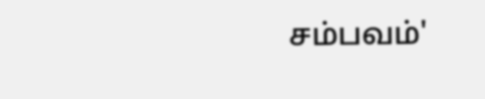சம்பவம்'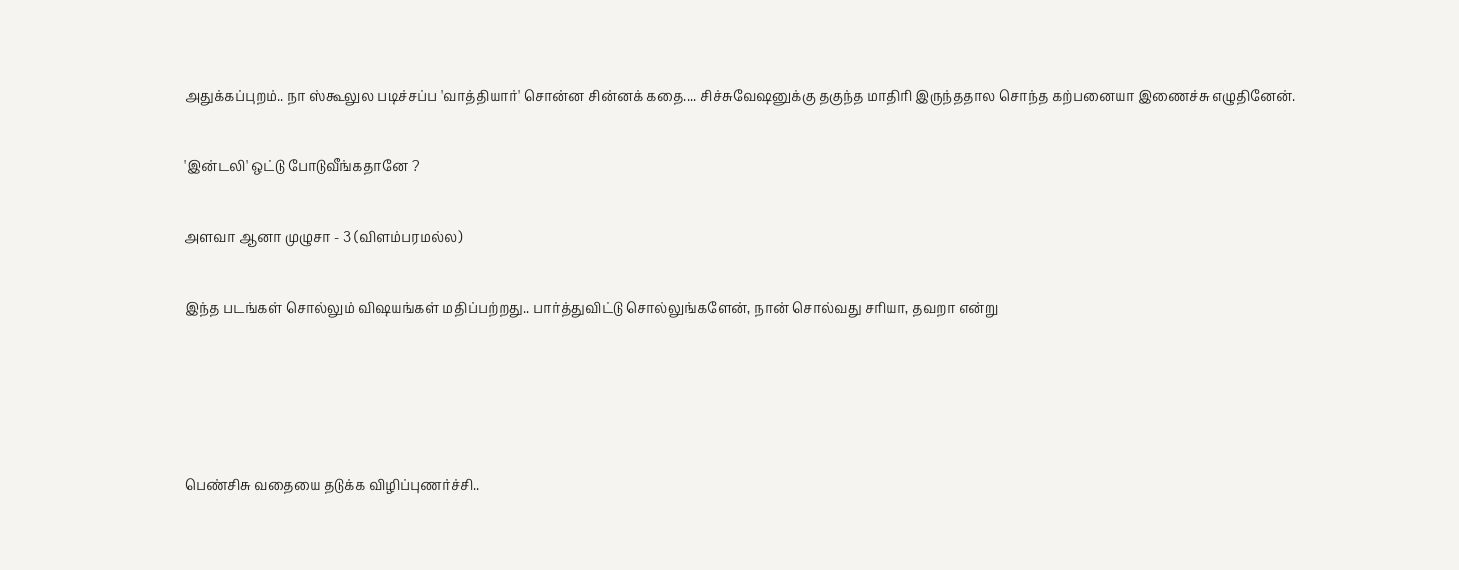அதுக்கப்புறம்.. நா ஸ்கூலுல படிச்சப்ப 'வாத்தியார்' சொன்ன சின்னக் கதை.... சிச்சுவேஷனுக்கு தகுந்த மாதிரி இருந்ததால சொந்த கற்பனையா இணைச்சு எழுதினேன்.

'இன்டலி' ஒட்டு போடுவீங்கதானே ?

அளவா ஆனா முழுசா - 3 (விளம்பரமல்ல)

இந்த படங்கள் சொல்லும் விஷயங்கள் மதிப்பற்றது.. பார்த்துவிட்டு சொல்லுங்களேன், நான் சொல்வது சரியா, தவறா என்று




பெண்சிசு வதையை தடுக்க விழிப்புணர்ச்சி..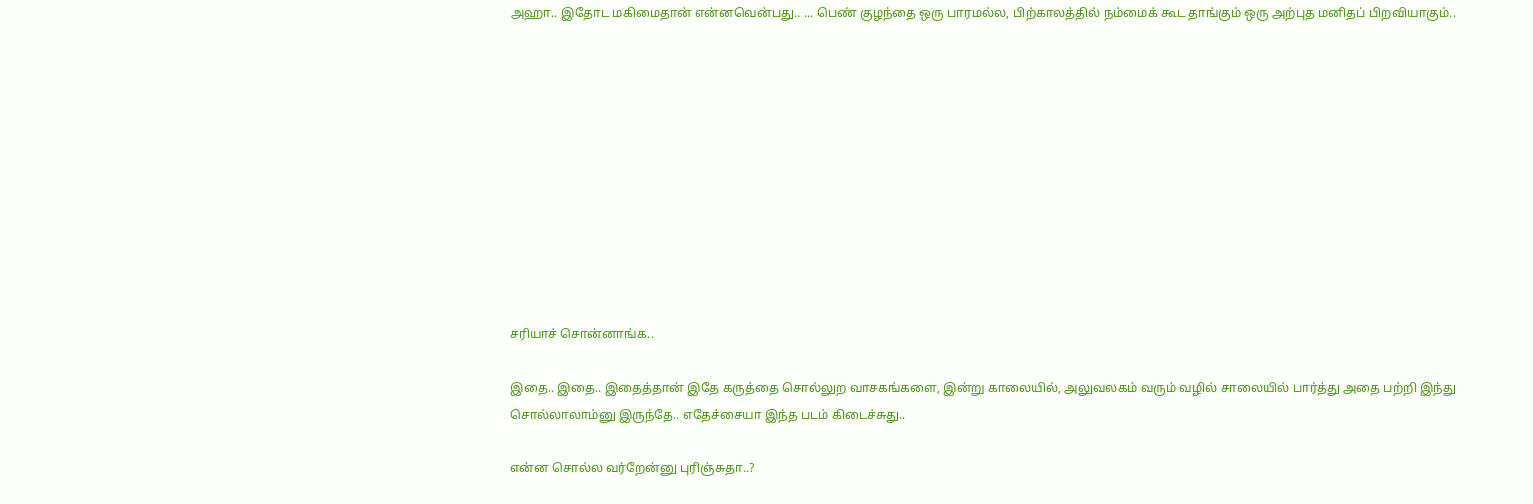அஹா.. இதோட மகிமைதான் என்னவென்பது.. ... பெண் குழந்தை ஒரு பாரமல்ல, பிற்காலத்தில் நம்மைக் கூட தாங்கும் ஒரு அற்புத மனிதப் பிறவியாகும்..











சரியாச் சொன்னாங்க..

இதை.. இதை.. இதைத்தான் இதே கருத்தை சொல்லுற வாசகங்களை, இன்று காலையில், அலுவலகம் வரும் வழில் சாலையில் பார்த்து அதை பற்றி இந்து சொல்லாலாம்னு இருந்தே.. எதேச்சையா இந்த படம் கிடைச்சுது..

என்ன சொல்ல வர்றேன்னு புரிஞ்சுதா..?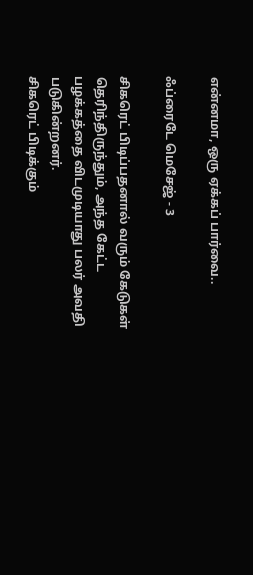என்னமா, ஒரு ஏக்கப் பார்வை..

ஃப்ரைடே மெசேஜ் - 3

சிகரெட் பிடிப்பதனால் வரும் கேடுகள் தெரிந்திருந்தும், அந்த கேட்ட பழக்கத்தை விடமுடியாது பலர் அவதி படுகின்றனர்.
சிகரெட் பிடிக்கும்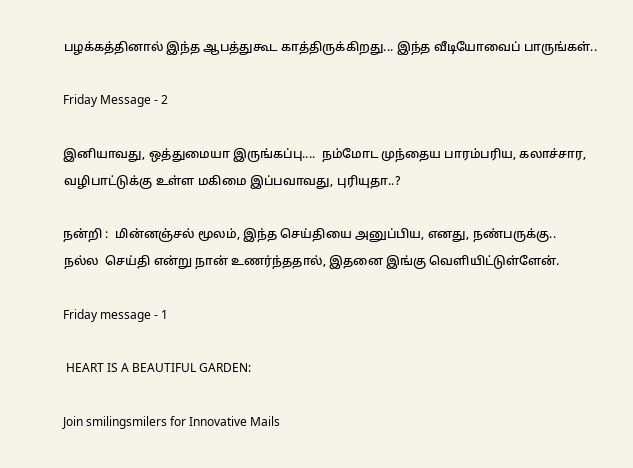பழக்கத்தினால் இந்த ஆபத்துகூட காத்திருக்கிறது... இந்த வீடியோவைப் பாருங்கள்..

Friday Message - 2

இனியாவது, ஒத்துமையா இருங்கப்பு....  நம்மோட முந்தைய பாரம்பரிய, கலாச்சார, வழிபாட்டுக்கு உள்ள மகிமை இப்பவாவது, புரியுதா..?

நன்றி :  மின்னஞ்சல் மூலம், இந்த செய்தியை அனுப்பிய, எனது, நண்பருக்கு..
நல்ல  செய்தி என்று நான் உணர்ந்ததால், இதனை இங்கு வெளியிட்டுள்ளேன்.

Friday message - 1

 HEART IS A BEAUTIFUL GARDEN:

Join smilingsmilers for Innovative Mails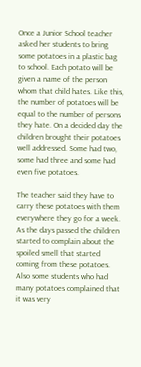Once a Junior School teacher asked her students to bring some potatoes in a plastic bag to school. Each potato will be given a name of the person whom that child hates. Like this, the number of potatoes will be equal to the number of persons they hate. On a decided day the children brought their potatoes well addressed. Some had two, some had three and some had even five potatoes.

The teacher said they have to carry these potatoes with them everywhere they go for a week. As the days passed the children started to complain about the spoiled smell that started coming from these potatoes. Also some students who had many potatoes complained that it was very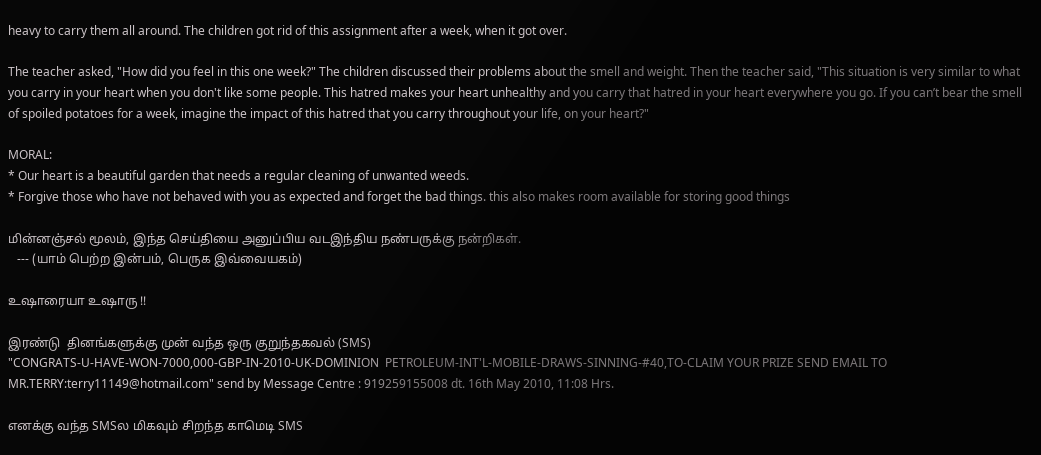heavy to carry them all around. The children got rid of this assignment after a week, when it got over.

The teacher asked, "How did you feel in this one week?" The children discussed their problems about the smell and weight. Then the teacher said, "This situation is very similar to what you carry in your heart when you don't like some people. This hatred makes your heart unhealthy and you carry that hatred in your heart everywhere you go. If you can’t bear the smell of spoiled potatoes for a week, imagine the impact of this hatred that you carry throughout your life, on your heart?"

MORAL:
* Our heart is a beautiful garden that needs a regular cleaning of unwanted weeds.
* Forgive those who have not behaved with you as expected and forget the bad things. this also makes room available for storing good things

மின்னஞ்சல் மூலம், இந்த செய்தியை அனுப்பிய வடஇந்திய நண்பருக்கு நன்றிகள்.
   --- (யாம் பெற்ற இன்பம், பெருக இவ்வையகம்)

உஷாரையா உஷாரு !!

இரண்டு  தினங்களுக்கு முன் வந்த ஒரு குறுந்தகவல் (SMS)
"CONGRATS-U-HAVE-WON-7000,000-GBP-IN-2010-UK-DOMINION  PETROLEUM-INT'L-MOBILE-DRAWS-SINNING-#40,TO-CLAIM YOUR PRIZE SEND EMAIL TO MR.TERRY:terry11149@hotmail.com" send by Message Centre : 919259155008 dt. 16th May 2010, 11:08 Hrs.

எனக்கு வந்த SMSல மிகவும் சிறந்த காமெடி SMS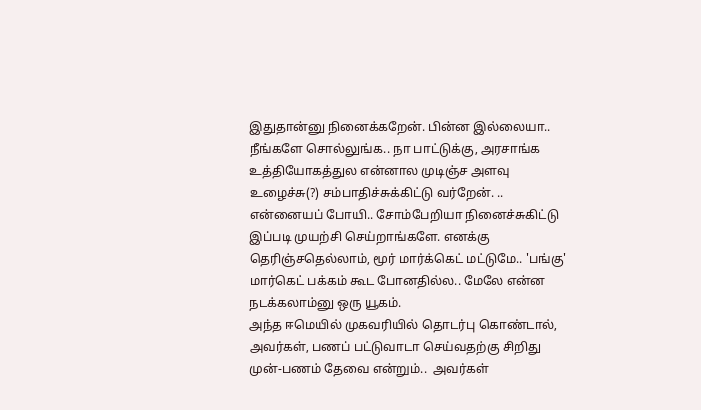இதுதான்னு நினைக்கறேன். பின்ன இல்லையா.. நீங்களே சொல்லுங்க.. நா பாட்டுக்கு, அரசாங்க உத்தியோகத்துல என்னால முடிஞ்ச அளவு உழைச்சு(?) சம்பாதிச்சுக்கிட்டு வர்றேன். .. என்னையப் போயி.. சோம்பேறியா நினைச்சுகிட்டு இப்படி முயற்சி செய்றாங்களே. எனக்கு தெரிஞ்சதெல்லாம், மூர் மார்க்கெட் மட்டுமே.. 'பங்கு' மார்கெட் பக்கம் கூட போனதில்ல.. மேலே என்ன நடக்கலாம்னு ஒரு யூகம்.
அந்த ஈமெயில் முகவரியில் தொடர்பு கொண்டால், அவர்கள், பணப் பட்டுவாடா செய்வதற்கு சிறிது முன்-பணம் தேவை என்றும்..  அவர்கள்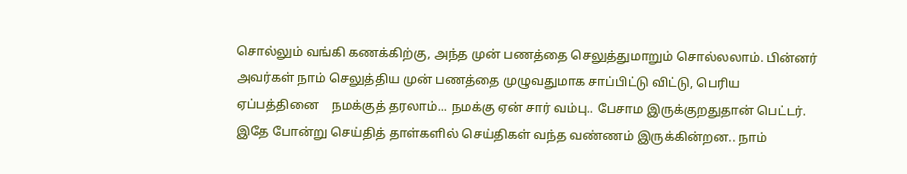சொல்லும் வங்கி கணக்கிற்கு, அந்த முன் பணத்தை செலுத்துமாறும் சொல்லலாம். பின்னர் அவர்கள் நாம் செலுத்திய முன் பணத்தை முழுவதுமாக சாப்பிட்டு விட்டு, பெரிய ஏப்பத்தினை    நமக்குத் தரலாம்... நமக்கு ஏன் சார் வம்பு.. பேசாம இருக்குறதுதான் பெட்டர்.  இதே போன்று செய்தித் தாள்களில் செய்திகள் வந்த வண்ணம் இருக்கின்றன.. நாம்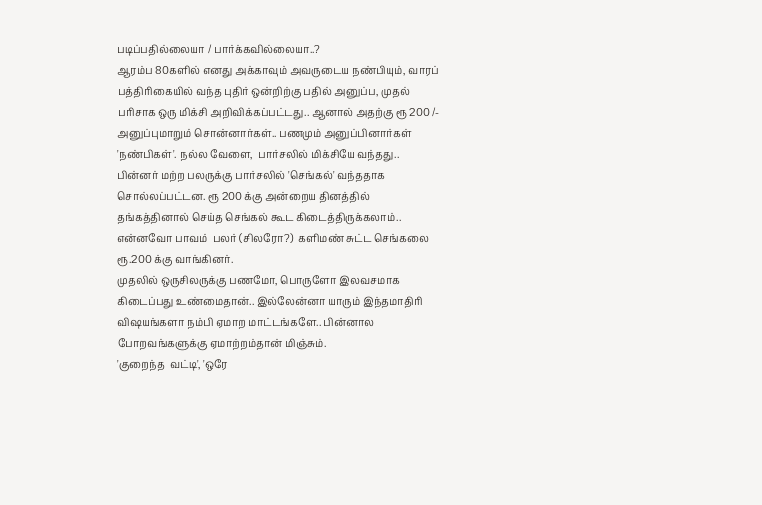படிப்பதில்லையா / பார்க்கவில்லையா..?
ஆரம்ப 80களில் எனது அக்காவும் அவருடைய நண்பியும், வாரப் பத்திரிகையில் வந்த புதிர் ஒன்றிற்கு பதில் அனுப்ப, முதல் பரிசாக ஒரு மிக்சி அறிவிக்கப்பட்டது.. ஆனால் அதற்கு ரூ 200 /- அனுப்புமாறும் சொன்னார்கள்.. பணமும் அனுப்பினார்கள் 'நண்பிகள்'. நல்ல வேளை,  பார்சலில் மிக்சியே வந்தது.. பின்னர் மற்ற பலருக்கு பார்சலில் 'செங்கல்' வந்ததாக சொல்லப்பட்டன. ரூ 200 க்கு அன்றைய தினத்தில் தங்கத்தினால் செய்த செங்கல் கூட கிடைத்திருக்கலாம்..  என்னவோ பாவம்  பலர் (சிலரோ?)  களிமண் சுட்ட செங்கலை ரூ.200 க்கு வாங்கினர்.
முதலில் ஒருசிலருக்கு பணமோ, பொருளோ இலவசமாக கிடைப்பது உண்மைதான்.. இல்லேன்னா யாரும் இந்தமாதிரி விஷயங்களா நம்பி ஏமாற மாட்டங்களே.. பின்னால போறவங்களுக்கு ஏமாற்றம்தான் மிஞ்சும்.
'குறைந்த  வட்டி', 'ஒரே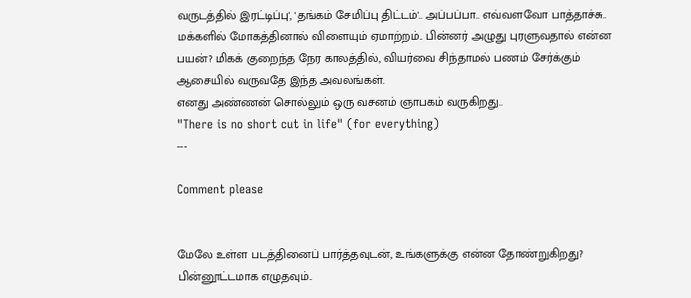வருடத்தில் இரட்டிப்பு', 'தங்கம் சேமிப்பு திட்டம்'.. அப்பப்பா.. எவ்வளவோ பாத்தாச்சு.. மக்களில் மோகத்தினால் விளையும் ஏமாற்றம்.. பின்னர் அழுது புரளுவதால் என்ன பயன்? மிகக் குறைந்த நேர காலத்தில், வியர்வை சிந்தாமல் பணம் சேர்க்கும் ஆசையில் வருவதே இந்த அவலங்கள்.
எனது அண்ணன் சொல்லும் ஒரு வசனம் ஞாபகம் வருகிறது..
"There is no short cut in life" (for everything)
---

Comment please


மேலே உள்ள படத்தினைப் பார்த்தவுடன், உங்களுக்கு என்ன தோண்றுகிறது? பின்னூட்டமாக எழுதவும்..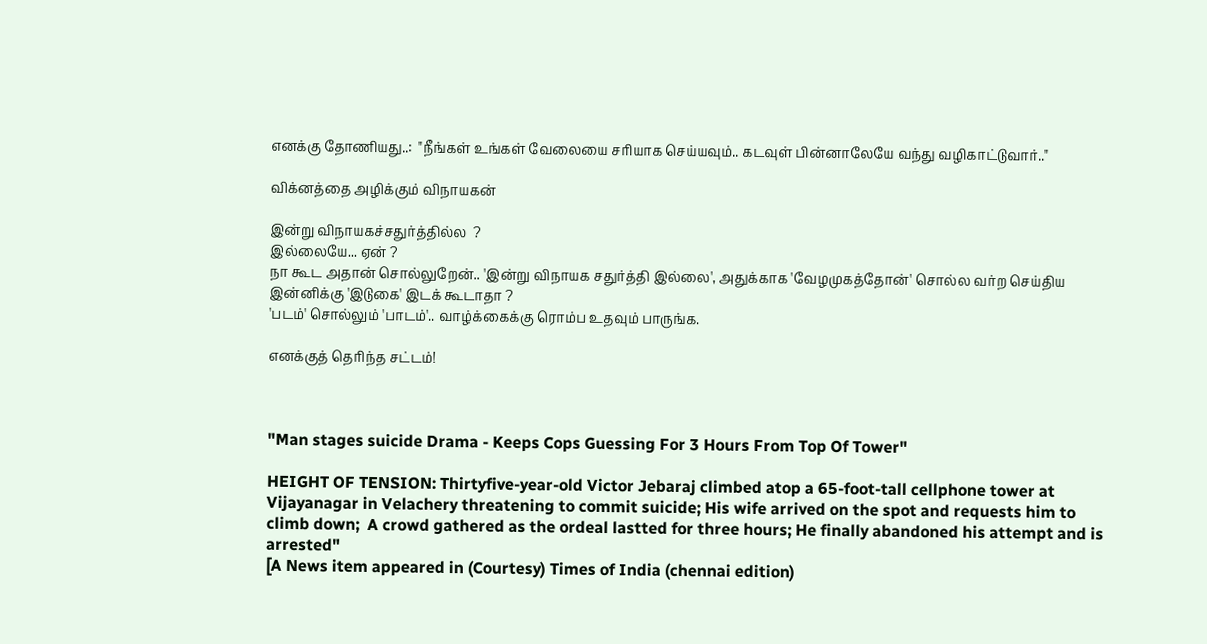எனக்கு தோணியது..:  "நீங்கள் உங்கள் வேலையை சரியாக செய்யவும்.. கடவுள் பின்னாலேயே வந்து வழிகாட்டுவார்.."

விக்னத்தை அழிக்கும் விநாயகன்

இன்று விநாயகச்சதுர்த்தில்ல  ?
இல்லையே... ஏன் ?
நா கூட அதான் சொல்லுறேன்.. 'இன்று விநாயக சதுர்த்தி இல்லை', அதுக்காக 'வேழமுகத்தோன்' சொல்ல வர்ற செய்திய இன்னிக்கு 'இடுகை' இடக் கூடாதா ?
'படம்' சொல்லும் 'பாடம்'.. வாழ்க்கைக்கு ரொம்ப உதவும் பாருங்க.

எனக்குத் தெரிந்த சட்டம்!



"Man stages suicide Drama - Keeps Cops Guessing For 3 Hours From Top Of Tower"

HEIGHT OF TENSION: Thirtyfive-year-old Victor Jebaraj climbed atop a 65-foot-tall cellphone tower at Vijayanagar in Velachery threatening to commit suicide; His wife arrived on the spot and requests him to climb down;  A crowd gathered as the ordeal lastted for three hours; He finally abandoned his attempt and is arrested"
[A News item appeared in (Courtesy) Times of India (chennai edition)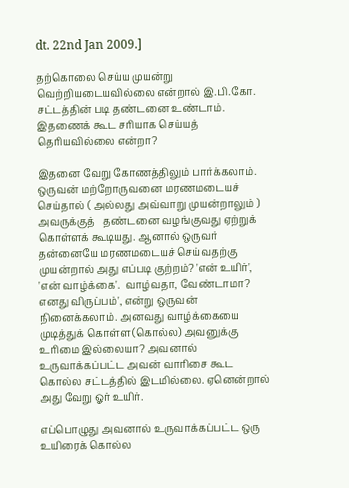dt. 22nd Jan 2009.]

தற்கொலை செய்ய முயன்று வெற்றியடையவில்லை என்றால் இ.பி.கோ. சட்டத்தின் படி தண்டனை உண்டாம். இதணைக் கூட சரியாக செய்யத் தெரியவில்லை என்றா?

இதனை வேறு கோணத்திலும் பார்க்கலாம். ஒருவன் மற்றோருவனை மரணமடையச் செய்தால் ( அல்லது அவ்வாறு முயன்றாலும் ) அவருக்குத்   தண்டனை வழங்குவது ஏற்றுக் கொள்ளக் கூடியது. ஆனால் ஒருவர் தன்னையே மரணமடையச் செய்வதற்கு முயன்றால் அது எப்படி குற்றம்? 'என் உயிர்', 'என் வாழ்க்கை'.  வாழ்வதா, வேண்டாமா? எனது விருப்பம்', என்று ஒருவன் நினைக்கலாம். அனவது வாழ்க்கையை முடித்துக் கொள்ள(கொல்ல) அவனுக்கு உரிமை இல்லையா? அவனால் உருவாக்கப்பட்ட அவன் வாரிசை கூட  கொல்ல சட்டத்தில் இடமில்லை. ஏனென்றால் அது வேறு ஓர் உயிர்.

எப்பொழுது அவனால் உருவாக்கப்பட்ட ஒரு  உயிரைக் கொல்ல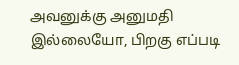அவனுக்கு அனுமதி இல்லையோ, பிறகு எப்படி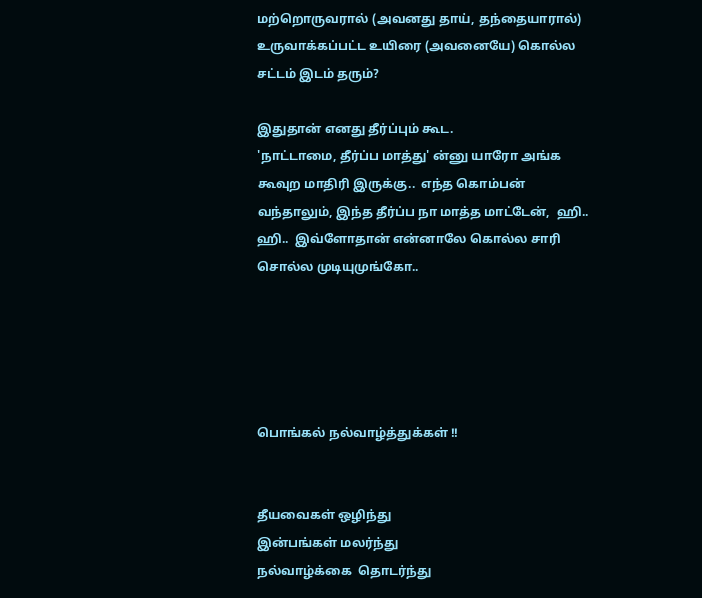மற்றொருவரால் (அவனது தாய், தந்தையாரால்) உருவாக்கப்பட்ட உயிரை (அவனையே) கொல்ல சட்டம் இடம் தரும்?

இதுதான் எனது தீர்ப்பும் கூட.
'நாட்டாமை, தீர்ப்ப மாத்து' ன்னு யாரோ அங்க கூவுற மாதிரி இருக்கு..  எந்த கொம்பன் வந்தாலும், இந்த தீர்ப்ப நா மாத்த மாட்டேன்,  ஹி..  ஹி..  இவ்ளோதான் என்னாலே கொல்ல சாரி சொல்ல முடியுமுங்கோ..





பொங்கல் நல்வாழ்த்துக்கள் !!


தீயவைகள் ஒழிந்து
இன்பங்கள் மலர்ந்து
நல்வாழ்க்கை  தொடர்ந்து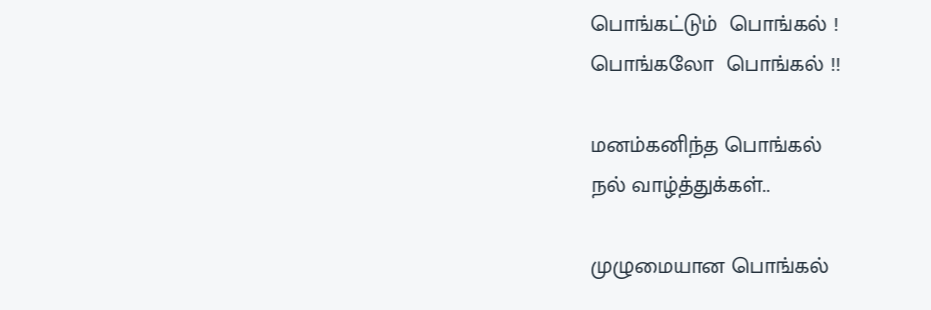பொங்கட்டும்  பொங்கல் !
பொங்கலோ  பொங்கல் !!

மனம்கனிந்த பொங்கல்
நல் வாழ்த்துக்கள்..

முழுமையான பொங்கல்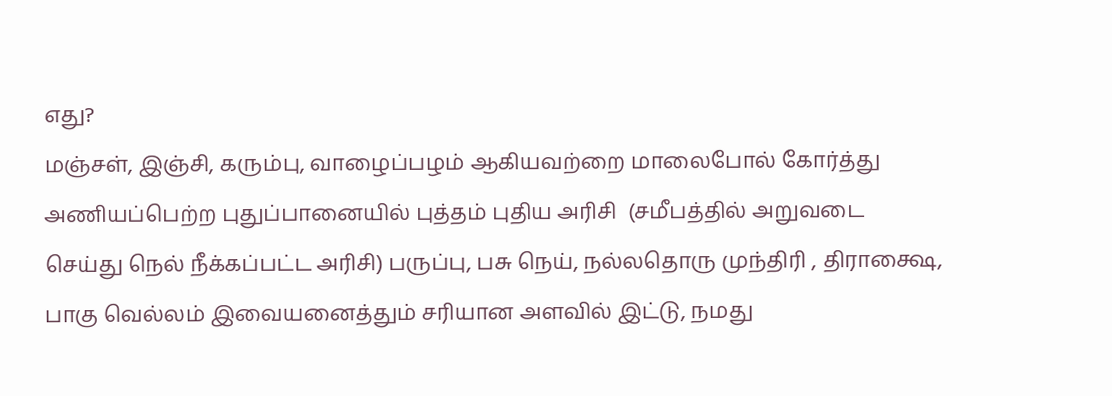எது?
மஞ்சள், இஞ்சி, கரும்பு, வாழைப்பழம் ஆகியவற்றை மாலைபோல் கோர்த்து  அணியப்பெற்ற புதுப்பானையில் புத்தம் புதிய அரிசி  (சமீபத்தில் அறுவடை செய்து நெல் நீக்கப்பட்ட அரிசி) பருப்பு, பசு நெய், நல்லதொரு முந்திரி , திராக்ஷை, பாகு வெல்லம் இவையனைத்தும் சரியான அளவில் இட்டு, நமது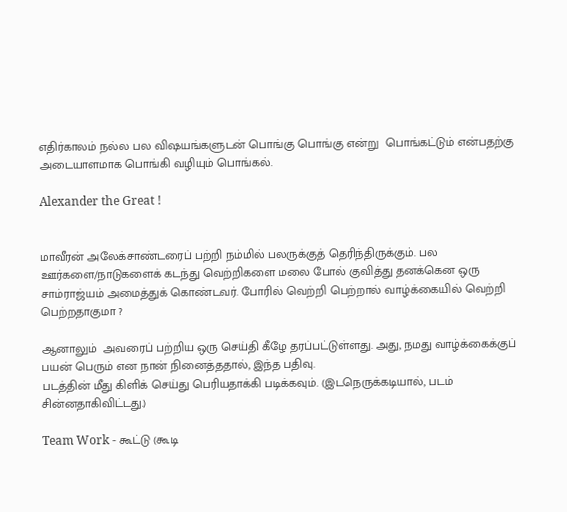எதிர்காலம் நல்ல பல விஷயங்களுடன் பொங்கு பொங்கு என்று  பொங்கட்டும் என்பதற்கு அடையாளமாக பொங்கி வழியும் பொங்கல்.

Alexander the Great !


மாவீரன் அலேக்சாண்டரைப் பற்றி நம்மில் பலருக்குத் தெரிந்திருக்கும். பல ஊர்களை/நாடுகளைக் கடந்து வெற்றிகளை மலை போல் குவித்து தனக்கென ஒரு சாம்ராஜ்யம் அமைத்துக் கொண்டவர். போரில் வெற்றி பெற்றால் வாழ்க்கையில் வெற்றி பெற்றதாகுமா ?

ஆனாலும்  அவரைப் பற்றிய ஒரு செய்தி கீழே தரப்பட்டுள்ளது. அது, நமது வாழ்க்கைக்குப் பயன் பெரும் என நான் நினைத்ததால், இந்த பதிவு.
படத்தின் மீது கிளிக் செய்து பெரியதாக்கி படிக்கவும். (இடநெருக்கடியால், படம் சின்னதாகிவிட்டது.)

Team Work - கூட்டு (கூடி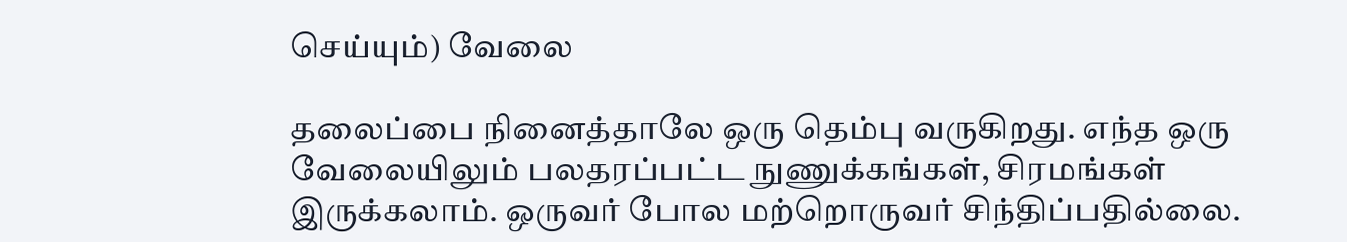செய்யும்) வேலை

தலைப்பை நினைத்தாலே ஒரு தெம்பு வருகிறது. எந்த ஒரு வேலையிலும் பலதரப்பட்ட நுணுக்கங்கள், சிரமங்கள் இருக்கலாம். ஒருவர் போல மற்றொருவர் சிந்திப்பதில்லை.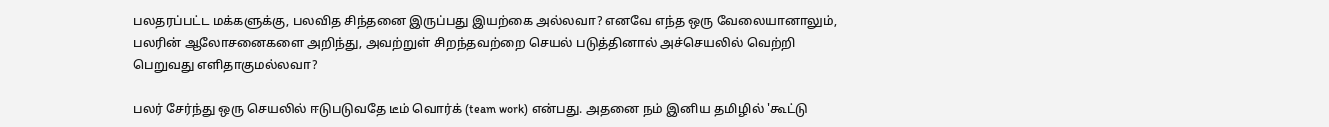பலதரப்பட்ட மக்களுக்கு, பலவித சிந்தனை இருப்பது இயற்கை அல்லவா? எனவே எந்த ஒரு வேலையானாலும், பலரின் ஆலோசனைகளை அறிந்து, அவற்றுள் சிறந்தவற்றை செயல் படுத்தினால் அச்செயலில் வெற்றி பெறுவது எளிதாகுமல்லவா?

பலர் சேர்ந்து ஒரு செயலில் ஈடுபடுவதே டீம் வொர்க் (team work) என்பது. அதனை நம் இனிய தமிழில் 'கூட்டு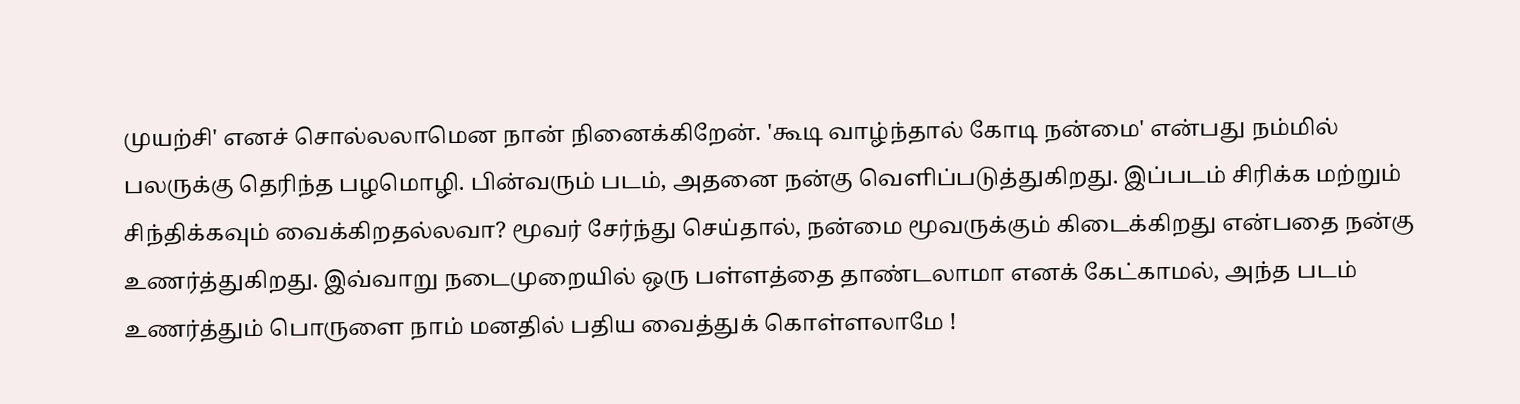முயற்சி' எனச் சொல்லலாமென நான் நினைக்கிறேன். 'கூடி வாழ்ந்தால் கோடி நன்மை' என்பது நம்மில் பலருக்கு தெரிந்த பழமொழி. பின்வரும் படம், அதனை நன்கு வெளிப்படுத்துகிறது. இப்படம் சிரிக்க மற்றும் சிந்திக்கவும் வைக்கிறதல்லவா? மூவர் சேர்ந்து செய்தால், நன்மை மூவருக்கும் கிடைக்கிறது என்பதை நன்கு உணர்த்துகிறது. இவ்வாறு நடைமுறையில் ஒரு பள்ளத்தை தாண்டலாமா எனக் கேட்காமல், அந்த படம் உணர்த்தும் பொருளை நாம் மனதில் பதிய வைத்துக் கொள்ளலாமே !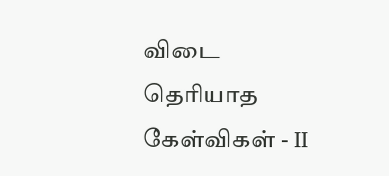விடை தெரியாத கேள்விகள் - II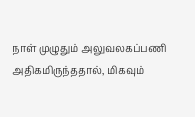நாள் முழுதும் அலுவலகப்பணி அதிகமிருந்ததால், மிகவும்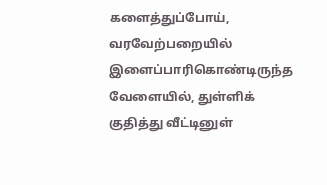களைத்துப்போய்,   வரவேற்பறையில் இளைப்பாரிகொண்டிருந்த வேளையில், துள்ளிக் குதித்து வீட்டினுள்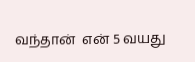வந்தான்  என் 5 வயது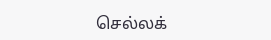செல்லக்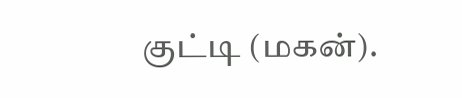குட்டி (மகன்).